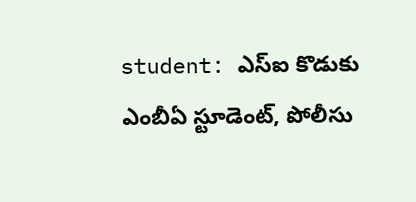student: ఎస్ఐ కొడుకు ఎంబీఏ స్టూడెంట్, పోలీసు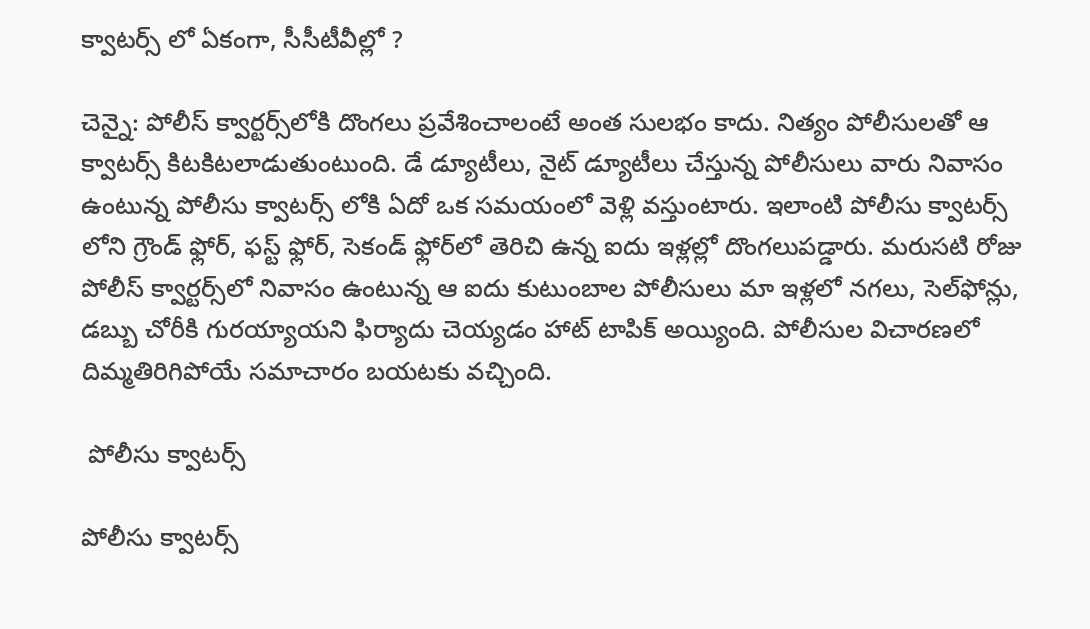క్వాటర్స్ లో ఏకంగా, సీసీటీవీల్లో ?

చెన్నై: పోలీస్ క్వార్టర్స్‌లోకి దొంగలు ప్రవేశించాలంటే అంత సులభం కాదు. నిత్యం పోలీసులతో ఆ క్వాటర్స్ కిటకిటలాడుతుంటుంది. డే డ్యూటీలు, నైట్ డ్యూటీలు చేస్తున్న పోలీసులు వారు నివాసం ఉంటున్న పోలీసు క్వాటర్స్ లోకి ఏదో ఒక సమయంలో వెళ్లి వస్తుంటారు. ఇలాంటి పోలీసు క్వాటర్స్ లోని గ్రౌండ్ ఫ్లోర్, ఫస్ట్ ఫ్లోర్, సెకండ్ ఫ్లోర్‌లో తెరిచి ఉన్న ఐదు ఇళ్లల్లో దొంగలుపడ్డారు. మరుసటి రోజు పోలీస్ క్వార్టర్స్‌లో నివాసం ఉంటున్న ఆ ఐదు కుటుంబాల పోలీసులు మా ఇళ్లలో నగలు, సెల్‌ఫోన్లు, డబ్బు చోరీకి గురయ్యాయని ఫిర్యాదు చెయ్యడం హాట్ టాపిక్ అయ్యింది. పోలీసుల విచారణలో దిమ్మతిరిగిపోయే సమాచారం బయటకు వచ్చింది.

 పోలీసు క్వాటర్స్

పోలీసు క్వాటర్స్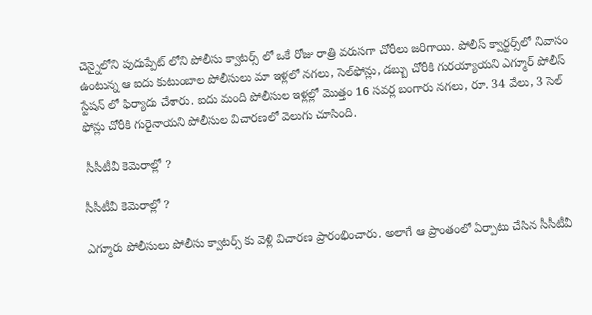చెన్నైలోని పుదుప్పేట్ లోని పోలీసు క్వాటర్స్ లో ఒకే రోజు రాత్రి వరుసగా చోరీలు జరిగాయి. పోలీస్ క్వార్టర్స్‌లో నివాసం ఉంటున్న ఆ ఐదు కుటుంబాల పోలీసులు మా ఇళ్లలో నగలు, సెల్‌ఫోన్లు, డబ్బు చోరీకి గురయ్యాయని ఎగ్మూర్ పోలీస్ స్టేషన్ లో ఫిర్యాదు చేశారు. ఐదు మంది పోలీసుల ఇళ్లల్లో మొత్తం 16 సవర్ల బంగారు నగలు, రూ. 34 వేలు, 3 సెల్ ఫోన్లు చోరీకి గురైనాయని పోలీసుల విచారణలో వెలుగు చూసింది.

 సీసీటీవీ కెమెరాల్లో ?

సీసీటీవీ కెమెరాల్లో ?

ఎగ్మూరు పోలీసులు పోలీసు క్వాటర్స్ కు వెళ్లి విచారణ ప్రారంభించారు. అలాగే ఆ ప్రాంతంలో ఏర్పాటు చేసిన సీసీటీవీ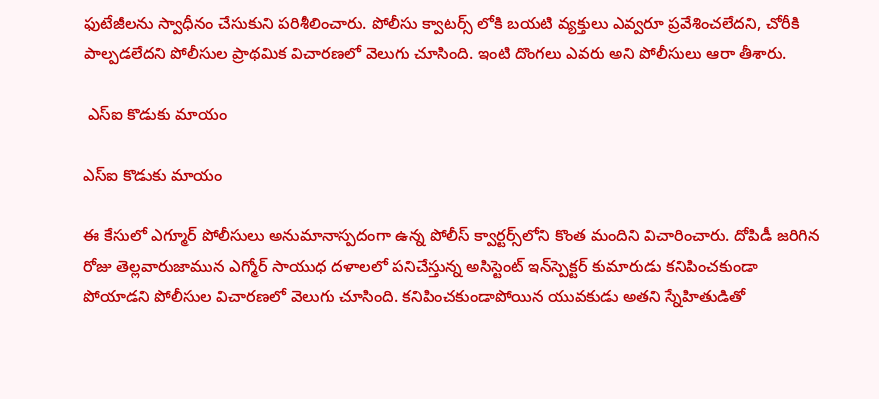ఫుటేజీలను స్వాధీనం చేసుకుని పరిశీలించారు. పోలీసు క్వాటర్స్ లోకి బయటి వ్యక్తులు ఎవ్వరూ ప్రవేశించలేదని, చోరీకి పాల్పడలేదని పోలీసుల ప్రాథమిక విచారణలో వెలుగు చూసింది. ఇంటి దొంగలు ఎవరు అని పోలీసులు ఆరా తీశారు.

 ఎస్ఐ కొడుకు మాయం

ఎస్ఐ కొడుకు మాయం

ఈ కేసులో ఎగ్మూర్ పోలీసులు అనుమానాస్పదంగా ఉన్న పోలీస్ క్వార్టర్స్‌లోని కొంత మందిని విచారించారు. దోపిడీ జరిగిన రోజు తెల్లవారుజామున ఎగ్మోర్ సాయుధ దళాలలో పనిచేస్తున్న అసిస్టెంట్ ఇన్‌స్పెక్టర్ కుమారుడు కనిపించకుండా పోయాడని పోలీసుల విచారణలో వెలుగు చూసింది. కనిపించకుండాపోయిన యువకుడు అతని స్నేహితుడితో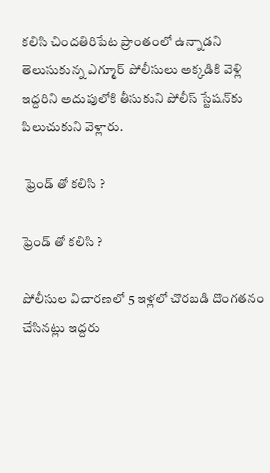కలిసి చిందతిరిపేట ప్రాంతంలో ఉన్నాడని తెలుసుకున్న ఎగ్మూర్ పోలీసులు అక్కడికి వెళ్లి ఇద్దరిని అదుపులోకి తీసుకుని పోలీస్ స్టేషన్‌కు పిలుచుకుని వెళ్లారు.

 ఫ్రెండ్ తో కలిసి ?

ఫ్రెండ్ తో కలిసి ?

పోలీసుల విచారణలో 5 ఇళ్లలో చొరబడి దొంగతనం చేసినట్లు ఇద్దరు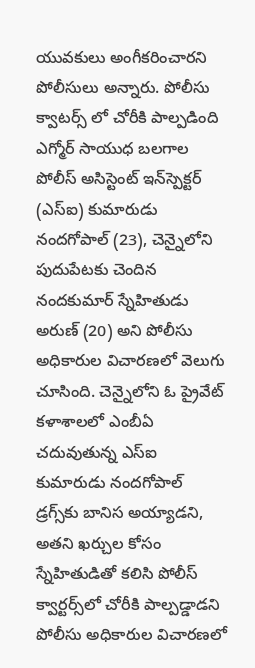యువకులు అంగీకరించారని పోలీసులు అన్నారు. పోలీసు క్వాటర్స్ లో చోరీకి పాల్పడింది ఎగ్మోర్ సాయుధ బలగాల పోలీస్ అసిస్టెంట్ ఇన్‌స్పెక్టర్ (ఎస్ఐ) కుమారుడు నందగోపాల్ (23), చెన్నైలోని పుదుపేటకు చెందిన నందకుమార్ స్నేహితుడు అరుణ్ (20) అని పోలీసు అధికారుల విచారణలో వెలుగు చూసింది. చెన్నైలోని ఓ ప్రైవేట్ కళాశాలలో ఎంబీఏ చదువుతున్న ఎస్ఐ కుమారుడు నందగోపాల్ డ్రగ్స్‌కు బానిస అయ్యాడని, అతని ఖర్చుల కోసం స్నేహితుడితో కలిసి పోలీస్ క్వార్టర్స్‌లో చోరీకి పాల్పడ్డాడని పోలీసు అధికారుల విచారణలో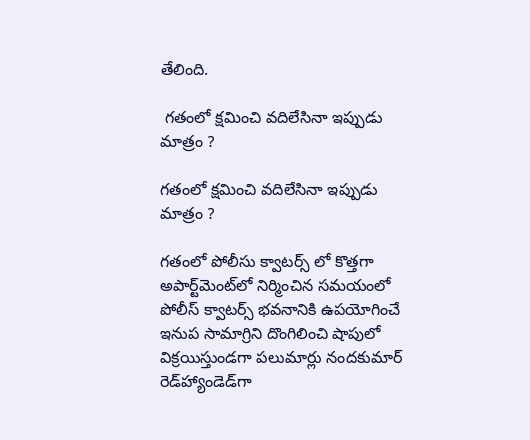తేలింది.

 గతంలో క్షమించి వదిలేసినా ఇప్పుడు మాత్రం ?

గతంలో క్షమించి వదిలేసినా ఇప్పుడు మాత్రం ?

గతంలో పోలీసు క్వాటర్స్ లో కొత్తగా అపార్ట్‌మెంట్‌లో నిర్మించిన సమయంలో పోలీస్‌ క్వాటర్స్ భవనానికి ఉపయోగించే ఇనుప సామాగ్రిని దొంగిలించి షాపులో విక్రయిస్తుండగా పలుమార్లు నందకుమార్ రెడ్‌హ్యాండెడ్‌గా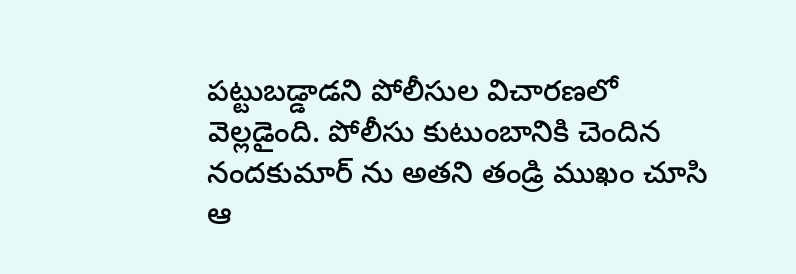పట్టుబడ్డాడని పోలీసుల విచారణలో వెల్లడైంది. పోలీసు కుటుంబానికి చెందిన నందకుమార్ ను అతని తండ్రి ముఖం చూసి ఆ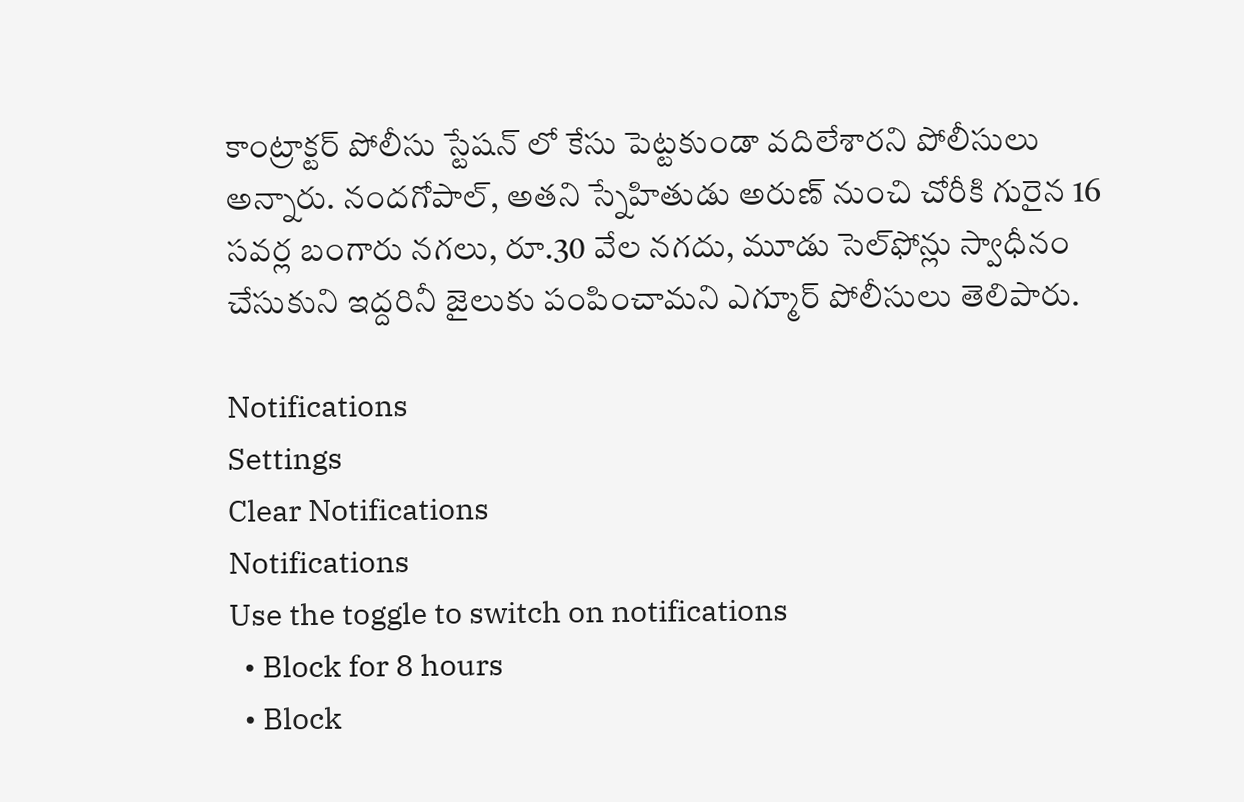కాంట్రాక్టర్ పోలీసు స్టేషన్‌ లో కేసు పెట్టకుండా వదిలేశారని పోలీసులు అన్నారు. నందగోపాల్‌, అతని స్నేహితుడు అరుణ్‌ నుంచి చోరీకి గురైన 16 సవర్ల బంగారు నగలు, రూ.30 వేల నగదు, మూడు సెల్‌ఫోన్లు స్వాధీనం చేసుకుని ఇద్దరినీ జైలుకు పంపించామని ఎగ్మూర్ పోలీసులు తెలిపారు.

Notifications
Settings
Clear Notifications
Notifications
Use the toggle to switch on notifications
  • Block for 8 hours
  • Block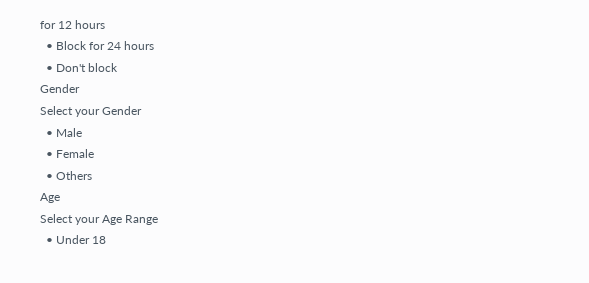for 12 hours
  • Block for 24 hours
  • Don't block
Gender
Select your Gender
  • Male
  • Female
  • Others
Age
Select your Age Range
  • Under 18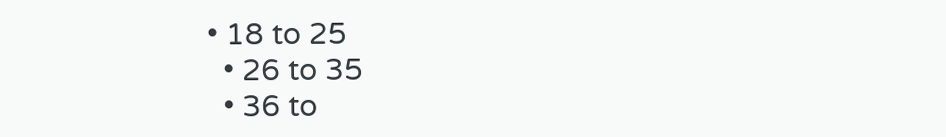• 18 to 25
  • 26 to 35
  • 36 to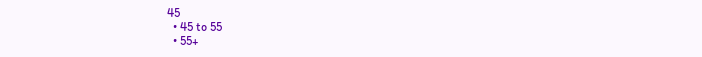45
  • 45 to 55
  • 55+